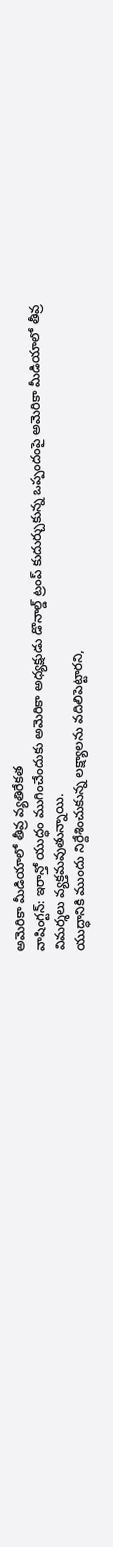అమెరికా మీడియాలో తీవ్ర వ్యతిరేకత
వాషింగ్టన్: ఇరాన్తో యుద్ధం ముగించేందుకు అమెరికా అధ్యక్షుడు డొనాల్డ్ ట్రంప్ కుదుర్చుకున్న ఒప్పందంపై అమెరికా మీడియాలో తీవ్ర విమర్శలు వ్యక్తమవుతున్నాయి.
యుద్ధానికి ముందు నిర్దేశించుకున్న లక్ష్యాలను వదిలిపెట్టారని,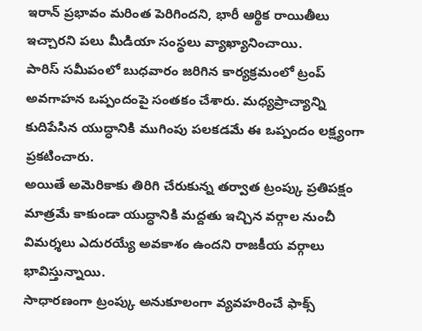ఇరాన్ ప్రభావం మరింత పెరిగిందని, భారీ ఆర్థిక రాయితీలు ఇచ్చారని పలు మీడియా సంస్థలు వ్యాఖ్యానించాయి.
పారిస్ సమీపంలో బుధవారం జరిగిన కార్యక్రమంలో ట్రంప్ అవగాహన ఒప్పందంపై సంతకం చేశారు. మధ్యప్రాచ్యాన్ని కుదిపేసిన యుద్ధానికి ముగింపు పలకడమే ఈ ఒప్పందం లక్ష్యంగా ప్రకటించారు.
అయితే అమెరికాకు తిరిగి చేరుకున్న తర్వాత ట్రంప్కు ప్రతిపక్షం మాత్రమే కాకుండా యుద్ధానికి మద్దతు ఇచ్చిన వర్గాల నుంచీ విమర్శలు ఎదురయ్యే అవకాశం ఉందని రాజకీయ వర్గాలు భావిస్తున్నాయి.
సాధారణంగా ట్రంప్కు అనుకూలంగా వ్యవహరించే ఫాక్స్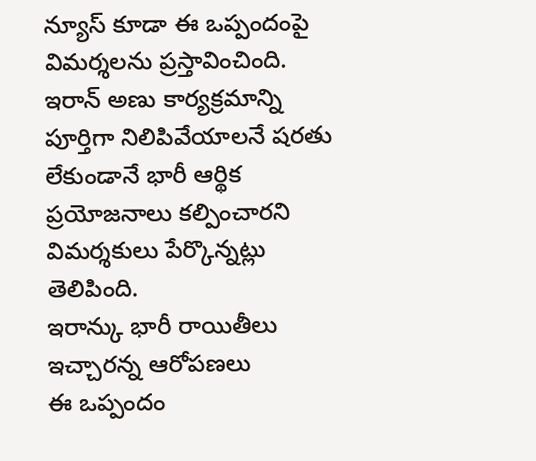న్యూస్ కూడా ఈ ఒప్పందంపై విమర్శలను ప్రస్తావించింది.
ఇరాన్ అణు కార్యక్రమాన్ని పూర్తిగా నిలిపివేయాలనే షరతు లేకుండానే భారీ ఆర్థిక ప్రయోజనాలు కల్పించారని విమర్శకులు పేర్కొన్నట్లు తెలిపింది.
ఇరాన్కు భారీ రాయితీలు ఇచ్చారన్న ఆరోపణలు
ఈ ఒప్పందం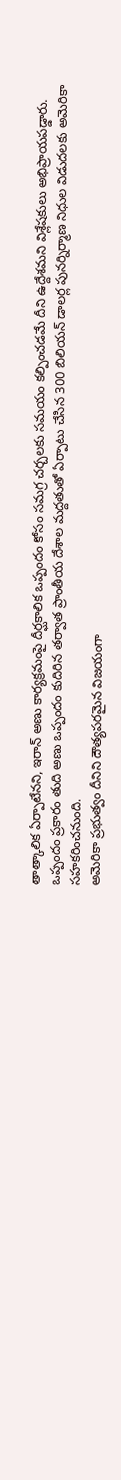తాత్కాలిక ఏర్పాటేనని, ఇరాన్ అణు కార్యక్రమంపై దీర్ఘకాలిక ఒప్పందం కోసం సమగ్ర చర్చలకు సమయం కల్పించడమే దీని ఉద్దేశమని విశ్లేషకులు అభిప్రాయపడ్డారు.
ఒప్పందం ప్రకారం తుది అణు ఒప్పందం కుదిరిన తర్వాత ప్రాంతీయ దేశాల మద్దతుతో ఏర్పాటు చేసిన 300 బిలియన్ డాలర్ల పునర్నిర్మాణ నిధుల విడుదలకు అమెరికా సహకరించనుంది.
అమెరికా ప్రభుత్వం దీనిని దౌత్యపరమైన విజయంగా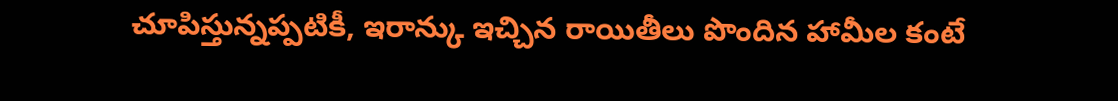చూపిస్తున్నప్పటికీ, ఇరాన్కు ఇచ్చిన రాయితీలు పొందిన హామీల కంటే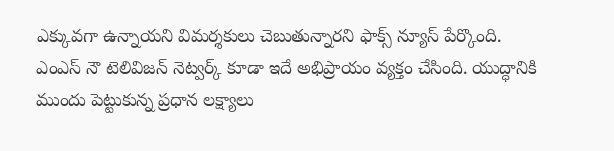ఎక్కువగా ఉన్నాయని విమర్శకులు చెబుతున్నారని ఫాక్స్ న్యూస్ పేర్కొంది.
ఎంఎస్ నౌ టెలివిజన్ నెట్వర్క్ కూడా ఇదే అభిప్రాయం వ్యక్తం చేసింది. యుద్ధానికి ముందు పెట్టుకున్న ప్రధాన లక్ష్యాలు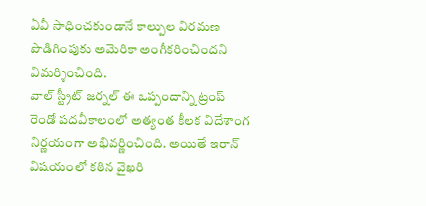ఏవీ సాధించకుండానే కాల్పుల విరమణ పొడిగింపుకు అమెరికా అంగీకరించిందని విమర్శించింది.
వాల్ స్ట్రీట్ జర్నల్ ఈ ఒప్పందాన్ని ట్రంప్ రెండో పదవీకాలంలో అత్యంత కీలక విదేశాంగ నిర్ణయంగా అభివర్ణించింది. అయితే ఇరాన్ విషయంలో కఠిన వైఖరి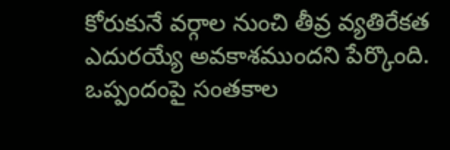కోరుకునే వర్గాల నుంచి తీవ్ర వ్యతిరేకత ఎదురయ్యే అవకాశముందని పేర్కొంది.
ఒప్పందంపై సంతకాల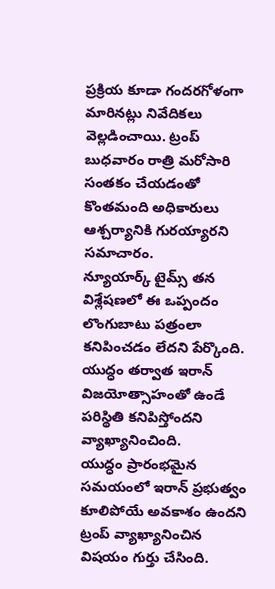ప్రక్రియ కూడా గందరగోళంగా మారినట్లు నివేదికలు వెల్లడించాయి. ట్రంప్ బుధవారం రాత్రి మరోసారి సంతకం చేయడంతో కొంతమంది అధికారులు ఆశ్చర్యానికి గురయ్యారని సమాచారం.
న్యూయార్క్ టైమ్స్ తన విశ్లేషణలో ఈ ఒప్పందం లొంగుబాటు పత్రంలా కనిపించడం లేదని పేర్కొంది. యుద్ధం తర్వాత ఇరాన్ విజయోత్సాహంతో ఉండే పరిస్థితి కనిపిస్తోందని వ్యాఖ్యానించింది.
యుద్ధం ప్రారంభమైన సమయంలో ఇరాన్ ప్రభుత్వం కూలిపోయే అవకాశం ఉందని ట్రంప్ వ్యాఖ్యానించిన విషయం గుర్తు చేసింది.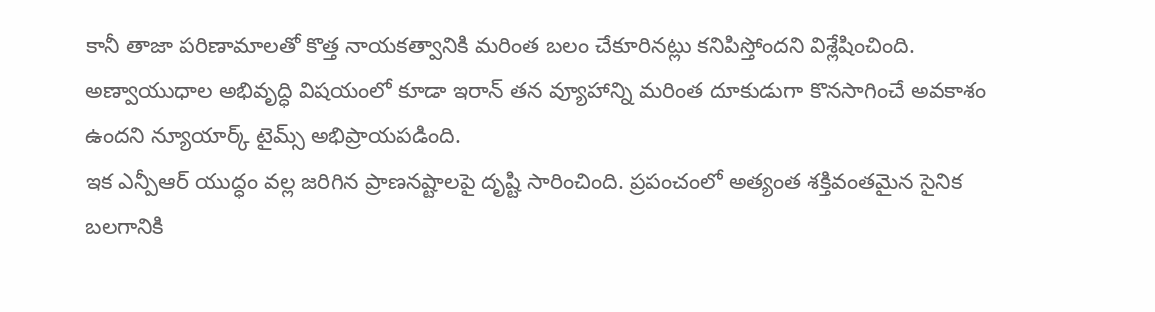కానీ తాజా పరిణామాలతో కొత్త నాయకత్వానికి మరింత బలం చేకూరినట్లు కనిపిస్తోందని విశ్లేషించింది.
అణ్వాయుధాల అభివృద్ధి విషయంలో కూడా ఇరాన్ తన వ్యూహాన్ని మరింత దూకుడుగా కొనసాగించే అవకాశం ఉందని న్యూయార్క్ టైమ్స్ అభిప్రాయపడింది.
ఇక ఎన్పీఆర్ యుద్ధం వల్ల జరిగిన ప్రాణనష్టాలపై దృష్టి సారించింది. ప్రపంచంలో అత్యంత శక్తివంతమైన సైనిక బలగానికి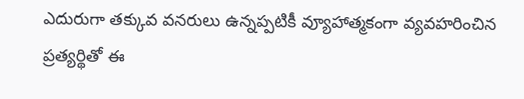ఎదురుగా తక్కువ వనరులు ఉన్నప్పటికీ వ్యూహాత్మకంగా వ్యవహరించిన ప్రత్యర్థితో ఈ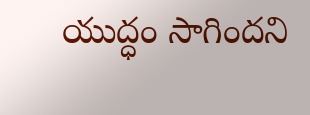యుద్ధం సాగిందని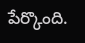పేర్కొంది.